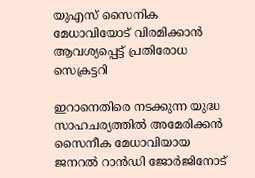യുഎസ് സൈനിക മേധാവിയോട് വിരമിക്കാൻ ആവശ്യപ്പെട്ട് പ്രതിരോധ സെക്രട്ടറി

ഇറാനെതിരെ നടക്കുന്ന യുദ്ധ സാഹചര്യത്തിൽ അമേരിക്കൻ സൈനീക മേധാവിയായ ജനറല്‍ റാന്‍ഡി ജോര്‍ജിനോട്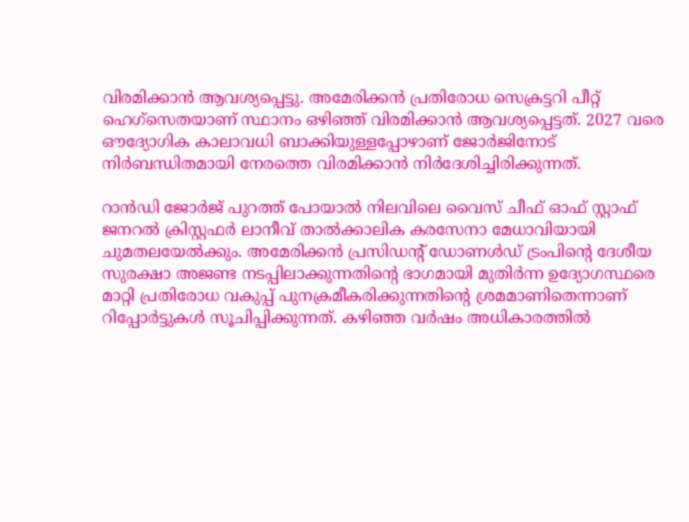വിരമിക്കാൻ ആവശ്യപ്പെട്ടു. അമേരിക്കൻ പ്രതിരോധ സെക്രട്ടറി പീറ്റ് ഹെഗ്‌സെതയാണ് സ്ഥാനം ഒഴിഞ്ഞ് വിരമിക്കാന്‍ ആവശ്യപ്പെട്ടത്. 2027 വരെ ഔദ്യോഗിക കാലാവധി ബാക്കിയുള്ളപ്പോഴാണ് ജോര്‍ജിനോട് നിര്‍ബന്ധിതമായി നേരത്തെ വിരമിക്കാന്‍ നിര്‍ദേശിച്ചിരിക്കുന്നത്.

റാന്‍ഡി ജോര്‍ജ് പുറത്ത് പോയാല്‍ നിലവിലെ വൈസ് ചീഫ് ഓഫ് സ്റ്റാഫ് ജനറല്‍ ക്രിസ്റ്റഫര്‍ ലാനീവ് താല്‍ക്കാലിക കരസേനാ മേധാവിയായി ചുമതലയേല്‍ക്കും. അമേരിക്കന്‍ പ്രസിഡന്റ് ഡോണള്‍ഡ് ട്രംപിന്റെ ദേശീയ സുരക്ഷാ അജണ്ട നടപ്പിലാക്കുന്നതിന്റെ ഭാഗമായി മുതിര്‍ന്ന ഉദ്യോഗസ്ഥരെ മാറ്റി പ്രതിരോധ വകുപ്പ് പുനക്രമീകരിക്കുന്നതിന്റെ ശ്രമമാണിതെന്നാണ് റിപ്പോര്‍ട്ടുകള്‍ സൂചിപ്പിക്കുന്നത്. കഴിഞ്ഞ വര്‍ഷം അധികാരത്തില്‍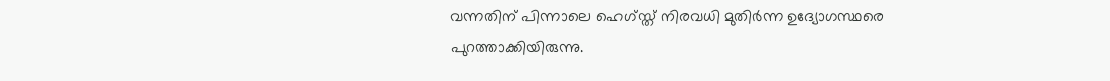വന്നതിന് പിന്നാലെ ഹെഗ്‌സ്ത് നിരവധി മുതിര്‍ന്ന ഉദ്യോഗസ്ഥരെ പുറത്താക്കിയിരുന്നു.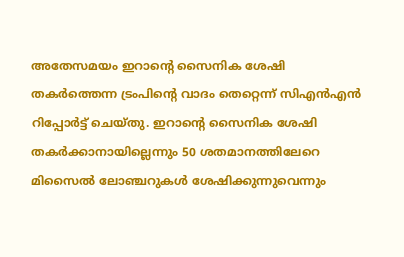അതേസമയം ഇറാന്റെ സൈനിക ശേഷി തകര്‍ത്തെന്ന ട്രംപിന്റെ വാദം തെറ്റെന്ന് സിഎന്‍എന്‍ റിപ്പോര്‍ട്ട് ചെയ്തു. ഇറാന്റെ സൈനിക ശേഷി തകര്‍ക്കാനായില്ലെന്നും 50 ശതമാനത്തിലേറെ മിസൈല്‍ ലോഞ്ചറുകള്‍ ശേഷിക്കുന്നുവെന്നും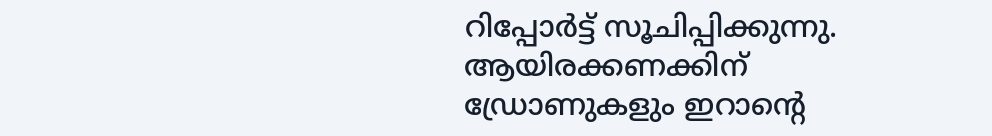റിപ്പോര്‍ട്ട് സൂചിപ്പിക്കുന്നു. ആയിരക്കണക്കിന് ഡ്രോണുകളും ഇറാന്റെ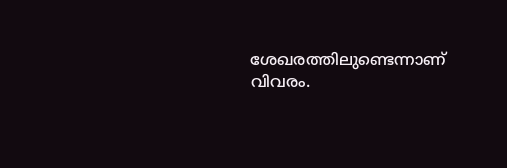ശേഖരത്തിലുണ്ടെന്നാണ് വിവരം.